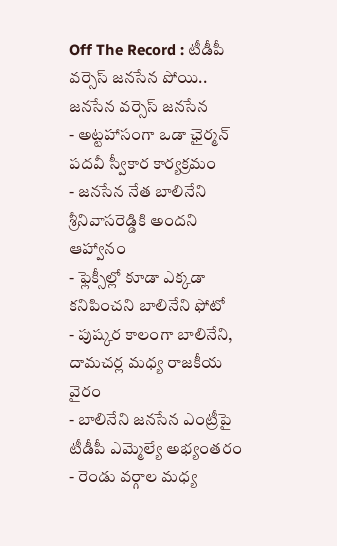Off The Record : టీడీపీ వర్సెస్ జనసేన పోయి.. జనసేన వర్సెస్ జనసేన
- అట్టహాసంగా ఒడా ఛైర్మన్ పదవీ స్వీకార కార్యక్రమం
- జనసేన నేత బాలినేని శ్రీనివాసరెడ్డికి అందని ఆహ్వానం
- ఫ్లెక్సీల్లో కూడా ఎక్కడా కనిపించని బాలినేని ఫోటో
- పుష్కర కాలంగా బాలినేని, దామచర్ల మధ్య రాజకీయ వైరం
- బాలినేని జనసేన ఎంట్రీపై టీడీపీ ఎమ్మెల్యే అభ్యంతరం
- రెండు వర్గాల మధ్య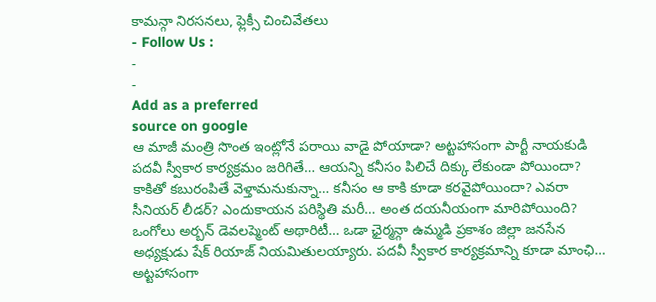కామన్గా నిరసనలు, ఫ్లెక్సీ చించివేతలు
- Follow Us :
-
-
Add as a preferred
source on google
ఆ మాజీ మంత్రి సొంత ఇంట్లోనే పరాయి వాడై పోయాడా? అట్టహాసంగా పార్టీ నాయకుడి పదవీ స్వీకార కార్యక్రమం జరిగితే… ఆయన్ని కనీసం పిలిచే దిక్కు లేకుండా పోయిందా? కాకితో కబురంపితే వెళ్తామనుకున్నా… కనీసం ఆ కాకి కూడా కరవైపోయిందా? ఎవరా సీనియర్ లీడర్? ఎందుకాయన పరిస్థితి మరీ… అంత దయనీయంగా మారిపోయింది? ఒంగోలు అర్బన్ డెవలప్మెంట్ అథారిటీ… ఒడా ఛైర్మన్గా ఉమ్మడి ప్రకాశం జిల్లా జనసేన అధ్యక్షుడు షేక్ రియాజ్ నియమితులయ్యారు. పదవీ స్వీకార కార్యక్రమాన్ని కూడా మాంఛి… అట్టహాసంగా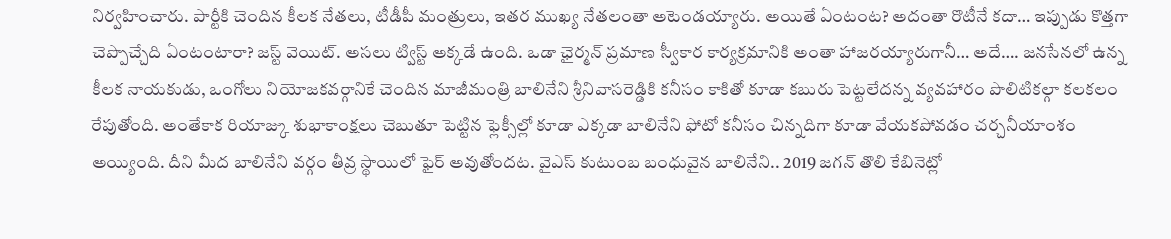నిర్వహించారు. పార్టీకి చెందిన కీలక నేతలు, టీడీపీ మంత్రులు, ఇతర ముఖ్య నేతలంతా అటెండయ్యారు. అయితే ఏంటంట? అదంతా రొటీనే కదా… ఇప్పుడు కొత్తగా చెప్పొచ్చేది ఏంటంటారా? జస్ట్ వెయిట్. అసలు ట్విస్ట్ అక్కడే ఉంది. ఒడా ఛైర్మన్ ప్రమాణ స్వీకార కార్యక్రమానికి అంతా హాజరయ్యారుగానీ… అదే…. జనసేనలో ఉన్న కీలక నాయకుడు, ఒంగోలు నియోజకవర్గానికే చెందిన మాజీమంత్రి బాలినేని శ్రీనివాసరెడ్డికి కనీసం కాకితో కూడా కబురు పెట్టలేదన్న వ్యవహారం పొలిటికల్గా కలకలం రేపుతోంది. అంతేకాక రియాజ్కు శుభాకాంక్షలు చెబుతూ పెట్టిన ఫ్లెక్సీల్లో కూడా ఎక్కడా బాలినేని ఫోటో కనీసం చిన్నదిగా కూడా వేయకపోవడం చర్చనీయాంశం అయ్యింది. దీని మీద బాలినేని వర్గం తీవ్ర స్థాయిలో ఫైర్ అవుతోందట. వైఎస్ కుటుంబ బంధువైన బాలినేని.. 2019 జగన్ తొలి కేబినెట్లో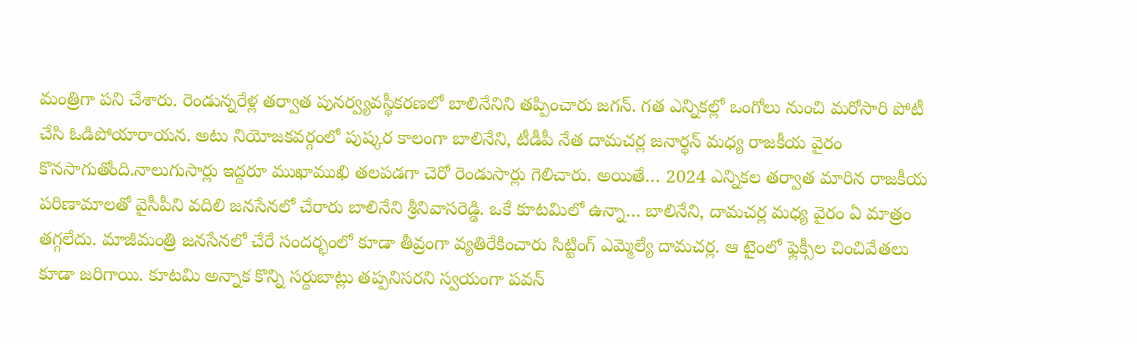మంత్రిగా పని చేశారు. రెండున్నరేళ్ల తర్వాత పునర్వ్యవస్థీకరణలో బాలినేనిని తప్పించారు జగన్. గత ఎన్నికల్లో ఒంగోలు నుంచి మరోసారి పోటీ చేసి ఓడిపోయారాయన. అటు నియోజకవర్గంలో పుష్కర కాలంగా బాలినేని, టీడీపీ నేత దామచర్ల జనార్ధన్ మధ్య రాజకీయ వైరం కొనసాగుతోంది.నాలుగుసార్లు ఇద్దరూ ముఖాముఖి తలపడగా చెరో రెండుసార్లు గెలిచారు. అయితే… 2024 ఎన్నికల తర్వాత మారిన రాజకీయ పరిణామాలతో వైసీపీని వదిలి జనసేనలో చేరారు బాలినేని శ్రీనివాసరెడ్డి. ఒకే కూటమిలో ఉన్నా… బాలినేని, దామచర్ల మధ్య వైరం ఏ మాత్రం తగ్గలేదు. మాజీమంత్రి జనసేనలో చేరే సందర్భంలో కూడా తీవ్రంగా వ్యతిరేకించారు సిట్టింగ్ ఎమ్మెల్యే దామచర్ల. ఆ టైంలో ఫ్లెక్సీల చించివేతలు కూడా జరిగాయి. కూటమి అన్నాక కొన్ని సర్దుబాట్లు తప్పనిసరని స్వయంగా పవన్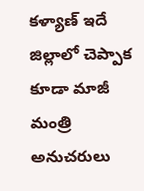కళ్యాణ్ ఇదే జిల్లాలో చెప్పాక కూడా మాజీ మంత్రి అనుచరులు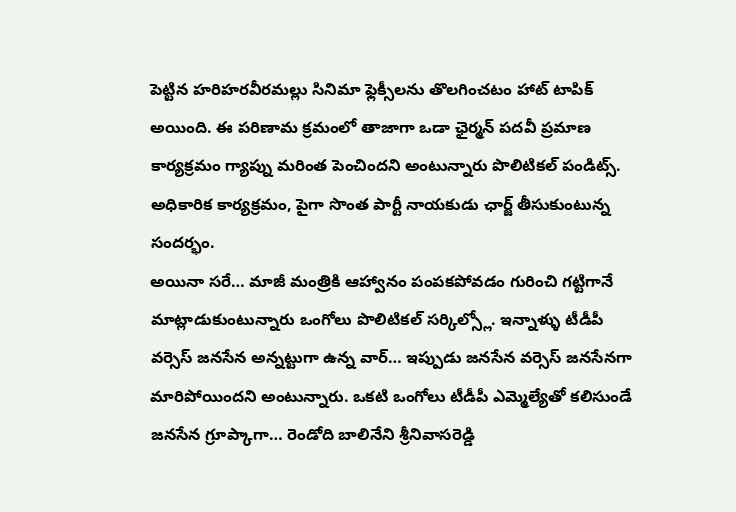పెట్టిన హరిహరవీరమల్లు సినిమా ఫ్లెక్సీలను తొలగించటం హాట్ టాపిక్ అయింది. ఈ పరిణామ క్రమంలో తాజాగా ఒడా ఛైర్మన్ పదవీ ప్రమాణ కార్యక్రమం గ్యాప్ను మరింత పెంచిందని అంటున్నారు పొలిటికల్ పండిట్స్. అధికారిక కార్యక్రమం, పైగా సొంత పార్టీ నాయకుడు ఛార్జ్ తీసుకుంటున్న సందర్భం.
అయినా సరే… మాజీ మంత్రికి ఆహ్వానం పంపకపోవడం గురించి గట్టిగానే మాట్లాడుకుంటున్నారు ఒంగోలు పొలిటికల్ సర్కిల్స్లో. ఇన్నాళ్ళు టీడీపీ వర్సెస్ జనసేన అన్నట్టుగా ఉన్న వార్… ఇప్పుడు జనసేన వర్సెస్ జనసేనగా మారిపోయిందని అంటున్నారు. ఒకటి ఒంగోలు టీడీపీ ఎమ్మెల్యేతో కలిసుండే జనసేన గ్రూప్కాగా… రెండోది బాలినేని శ్రీనివాసరెడ్డి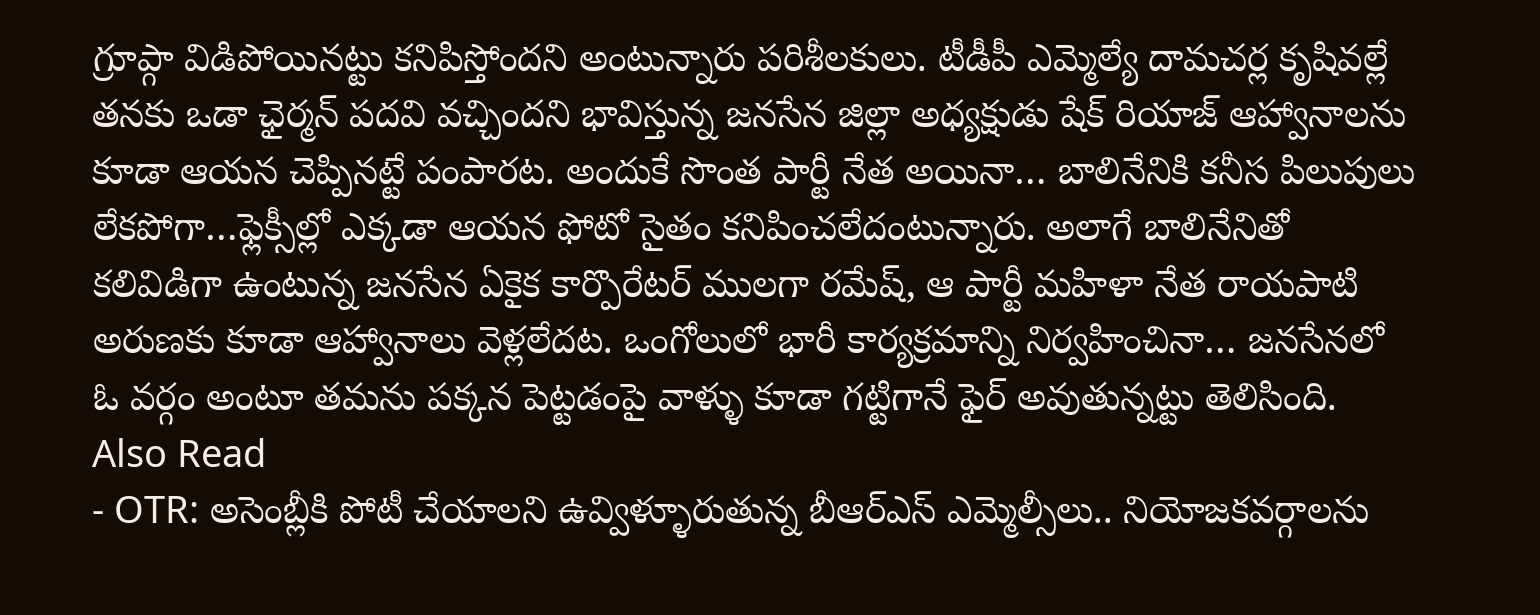గ్రూప్గా విడిపోయినట్టు కనిపిస్తోందని అంటున్నారు పరిశీలకులు. టీడీపీ ఎమ్మెల్యే దామచర్ల కృషివల్లే తనకు ఒడా ఛైర్మన్ పదవి వచ్చిందని భావిస్తున్న జనసేన జిల్లా అధ్యక్షుడు షేక్ రియాజ్ ఆహ్వానాలను కూడా ఆయన చెప్పినట్టే పంపారట. అందుకే సొంత పార్టీ నేత అయినా… బాలినేనికి కనీస పిలుపులు లేకపోగా…ఫ్లెక్సీల్లో ఎక్కడా ఆయన ఫోటో సైతం కనిపించలేదంటున్నారు. అలాగే బాలినేనితో కలివిడిగా ఉంటున్న జనసేన ఏకైక కార్పొరేటర్ ములగా రమేష్, ఆ పార్టీ మహిళా నేత రాయపాటి అరుణకు కూడా ఆహ్వానాలు వెళ్లలేదట. ఒంగోలులో భారీ కార్యక్రమాన్ని నిర్వహించినా… జనసేనలో ఓ వర్గం అంటూ తమను పక్కన పెట్టడంపై వాళ్ళు కూడా గట్టిగానే ఫైర్ అవుతున్నట్టు తెలిసింది.
Also Read
- OTR: అసెంబ్లీకి పోటీ చేయాలని ఉవ్విళ్ళూరుతున్న బీఆర్ఎస్ ఎమ్మెల్సీలు.. నియోజకవర్గాలను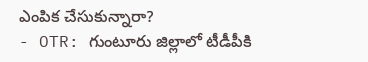ఎంపిక చేసుకున్నారా?
- OTR: గుంటూరు జిల్లాలో టీడీపీకి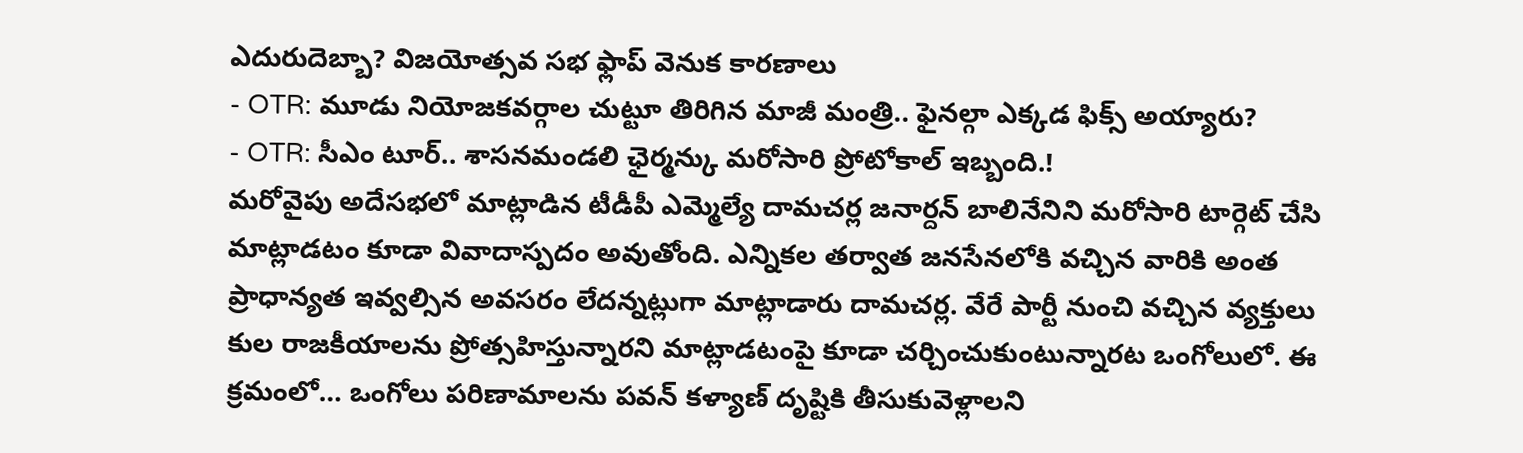ఎదురుదెబ్బా? విజయోత్సవ సభ ఫ్లాప్ వెనుక కారణాలు
- OTR: మూడు నియోజకవర్గాల చుట్టూ తిరిగిన మాజీ మంత్రి.. ఫైనల్గా ఎక్కడ ఫిక్స్ అయ్యారు?
- OTR: సీఎం టూర్.. శాసనమండలి ఛైర్మన్కు మరోసారి ప్రోటోకాల్ ఇబ్బంది.!
మరోవైపు అదేసభలో మాట్లాడిన టీడీపీ ఎమ్మెల్యే దామచర్ల జనార్దన్ బాలినేనిని మరోసారి టార్గెట్ చేసి మాట్లాడటం కూడా వివాదాస్పదం అవుతోంది. ఎన్నికల తర్వాత జనసేనలోకి వచ్చిన వారికి అంత ప్రాధాన్యత ఇవ్వల్సిన అవసరం లేదన్నట్లుగా మాట్లాడారు దామచర్ల. వేరే పార్టీ నుంచి వచ్చిన వ్యక్తులు కుల రాజకీయాలను ప్రోత్సహిస్తున్నారని మాట్లాడటంపై కూడా చర్చించుకుంటున్నారట ఒంగోలులో. ఈ క్రమంలో… ఒంగోలు పరిణామాలను పవన్ కళ్యాణ్ దృష్టికి తీసుకువెళ్లాలని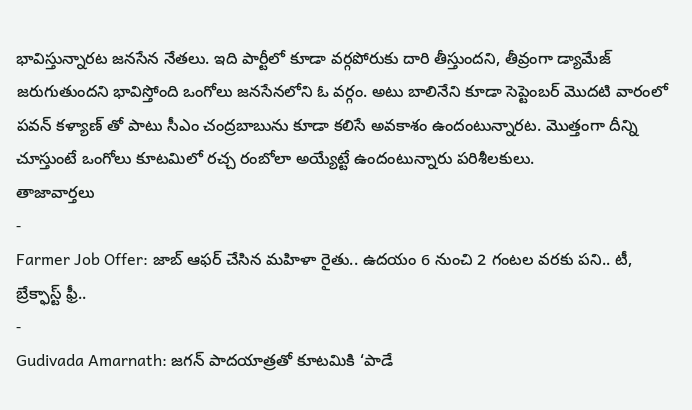భావిస్తున్నారట జనసేన నేతలు. ఇది పార్టీలో కూడా వర్గపోరుకు దారి తీస్తుందని, తీవ్రంగా డ్యామేజ్ జరుగుతుందని భావిస్తోంది ఒంగోలు జనసేనలోని ఓ వర్గం. అటు బాలినేని కూడా సెప్టెంబర్ మొదటి వారంలో పవన్ కళ్యాణ్ తో పాటు సీఎం చంద్రబాబును కూడా కలిసే అవకాశం ఉందంటున్నారట. మొత్తంగా దీన్ని చూస్తుంటే ఒంగోలు కూటమిలో రచ్చ రంబోలా అయ్యేట్టే ఉందంటున్నారు పరిశీలకులు.
తాజావార్తలు
-
Farmer Job Offer: జాబ్ ఆఫర్ చేసిన మహిళా రైతు.. ఉదయం 6 నుంచి 2 గంటల వరకు పని.. టీ, బ్రేక్ఫాస్ట్ ఫ్రీ..
-
Gudivada Amarnath: జగన్ పాదయాత్రతో కూటమికి ‘పాడే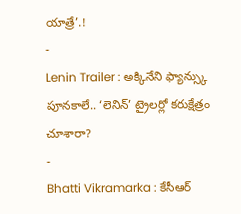యాత్రే’.!
-
Lenin Trailer : అక్కినేని ఫ్యాన్స్కు పూనకాలే.. ‘లెనిన్’ ట్రైలర్లో కరుక్షేత్రం చూశారా?
-
Bhatti Vikramarka : కేసీఆర్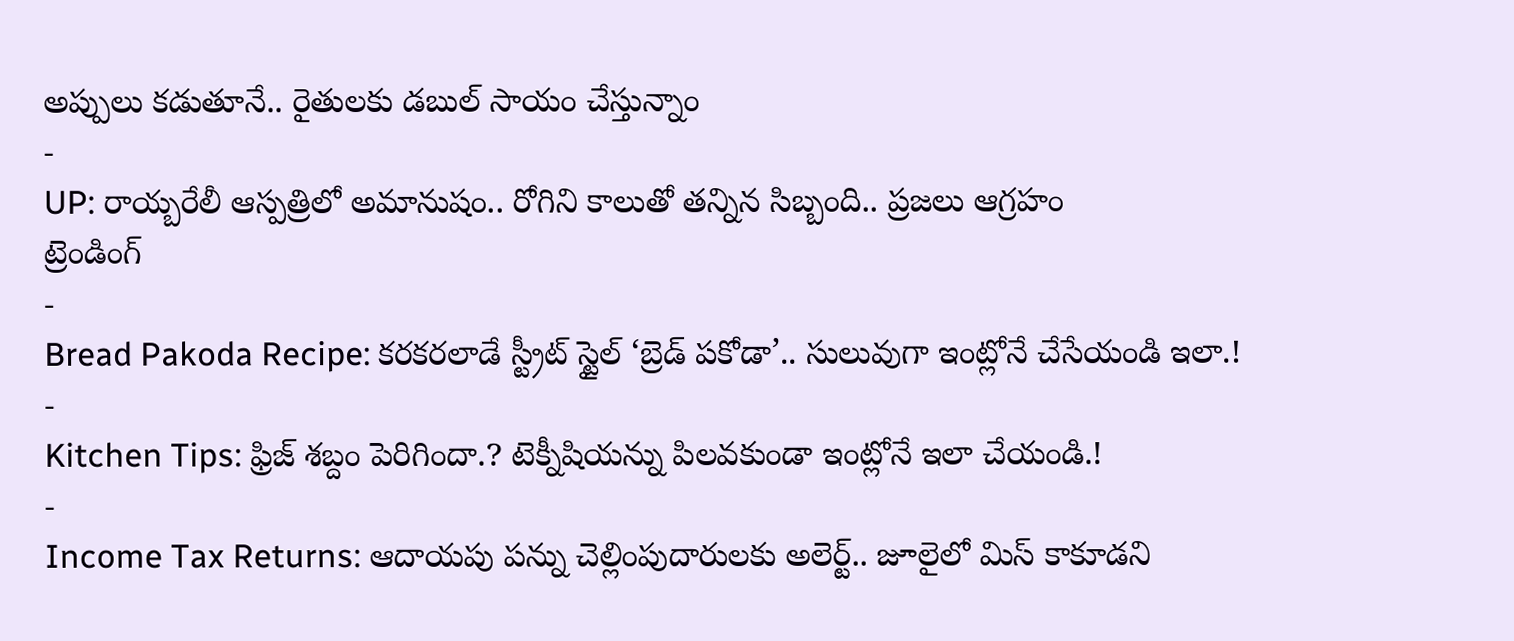అప్పులు కడుతూనే.. రైతులకు డబుల్ సాయం చేస్తున్నాం
-
UP: రాయ్బరేలీ ఆస్పత్రిలో అమానుషం.. రోగిని కాలుతో తన్నిన సిబ్బంది.. ప్రజలు ఆగ్రహం
ట్రెండింగ్
-
Bread Pakoda Recipe: కరకరలాడే స్ట్రీట్ స్టైల్ ‘బ్రెడ్ పకోడా’.. సులువుగా ఇంట్లోనే చేసేయండి ఇలా.!
-
Kitchen Tips: ఫ్రిజ్ శబ్దం పెరిగిందా.? టెక్నీషియన్ను పిలవకుండా ఇంట్లోనే ఇలా చేయండి.!
-
Income Tax Returns: ఆదాయపు పన్ను చెల్లింపుదారులకు అలెర్ట్.. జూలైలో మిస్ కాకూడని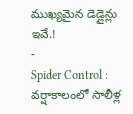ముఖ్యమైన డెడ్లైన్లు ఇవే.!
-
Spider Control : వర్షాకాలంలో సాలీళ్ల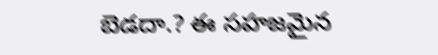బెడదా.? ఈ సహజమైన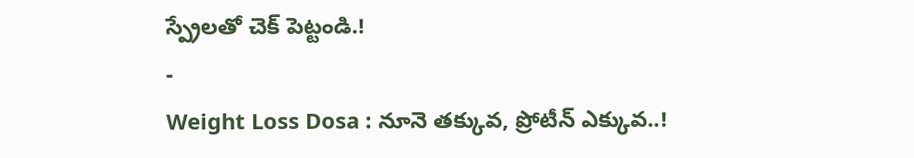స్ప్రేలతో చెక్ పెట్టండి.!
-
Weight Loss Dosa : నూనె తక్కువ, ప్రోటీన్ ఎక్కువ..!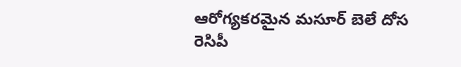ఆరోగ్యకరమైన మసూర్ బెలే దోస రెసిపీ